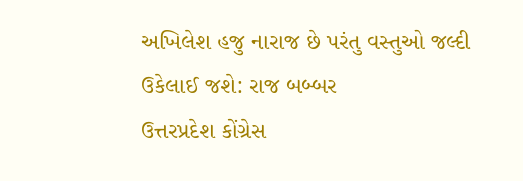અખિલેશ હજુ નારાજ છે પરંતુ વસ્તુઓ જલ્દી ઉકેલાઈ જશે: રાજ બબ્બર
ઉત્તરપ્રદેશ કોંગ્રેસ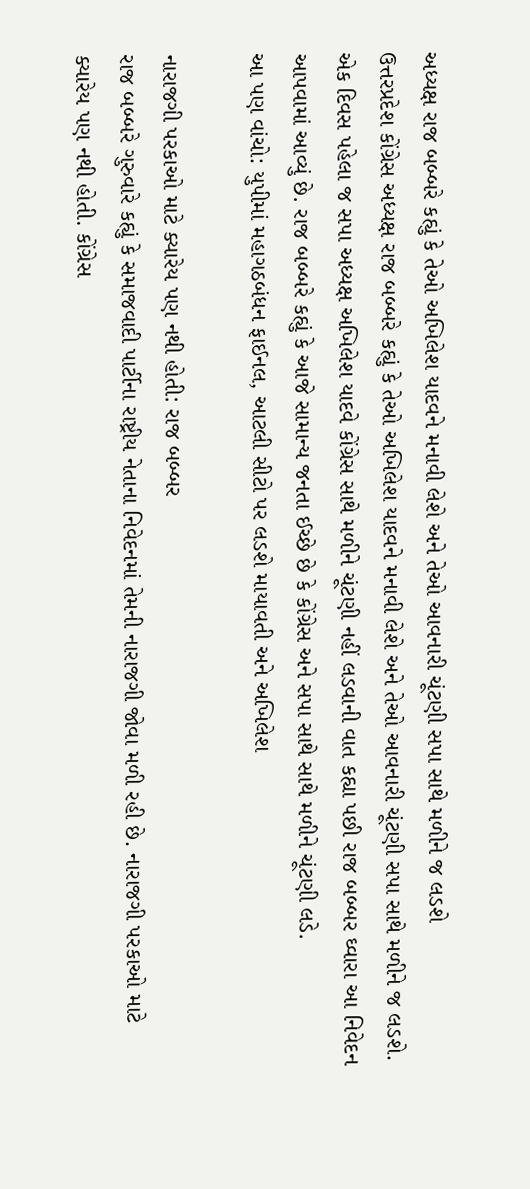અધ્યક્ષ રાજ બબ્બરે કહ્યું કે તેઓ અખિલેશ યાદવને મનાવી લેશે અને તેઓ આવનારી ચૂંટણી સપા સાથે મળીને જ લડશે
ઉત્તરપ્રદેશ કોંગ્રેસ અધ્યક્ષ રાજ બબ્બરે કહ્યું કે તેઓ અખિલેશ યાદવને મનાવી લેશે અને તેઓ આવનારી ચૂંટણી સપા સાથે મળીને જ લડશે. એક દિવસ પહેલા જ સપા અધ્યક્ષ અખિલેશ યાદવે કોંગ્રેસ સાથે મળીને ચૂંટણી નહીં લડવાની વાત કહ્યા પછી રાજ બબ્બર ઘ્વારા આ નિવેદન આપવામાં આવ્યું છે. રાજ બબ્બરે કહ્યું કે આજે સામાન્ય જનતા ઈચ્છે છે કે કોંગ્રેસ અને સપા સાથે સાથે મળીને ચૂંટણી લડે.
આ પણ વાંચો: યુપીમાં મહાગઠબંધન ફાઈનલ, આટલી સીટો પર લડશે માયાવતી અને અખિલેશ

નારાજગી પરકાઓ માટે ક્યારેય પણ નથી હોતી: રાજ બબ્બર
રાજ બબ્બરે ગુરુવારે કહ્યું કે સમાજવાદી પાર્ટીના રાષ્ટ્રીય નેતાના નિવેદનમાં તેમની નારાજગી જોવા મળી રહી છે. નારાજગી પરકાઓ માટે ક્યારેય પણ નથી હોતી. કોંગ્રેસ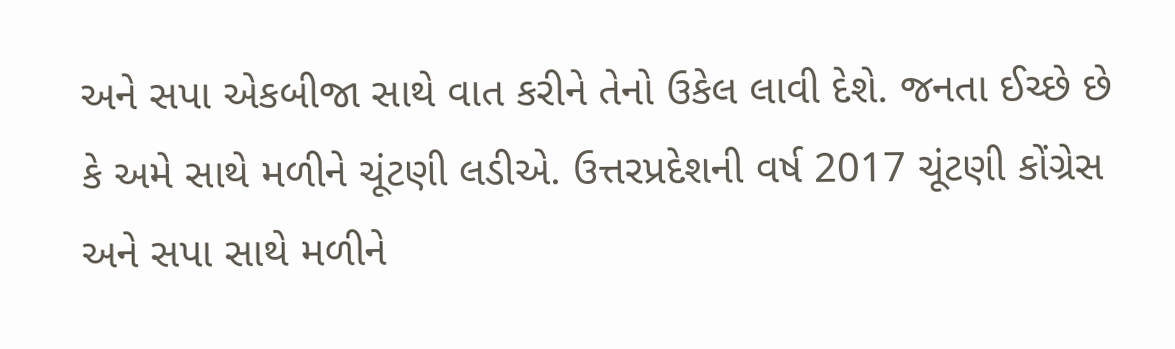અને સપા એકબીજા સાથે વાત કરીને તેનો ઉકેલ લાવી દેશે. જનતા ઈચ્છે છે કે અમે સાથે મળીને ચૂંટણી લડીએ. ઉત્તરપ્રદેશની વર્ષ 2017 ચૂંટણી કોંગ્રેસ અને સપા સાથે મળીને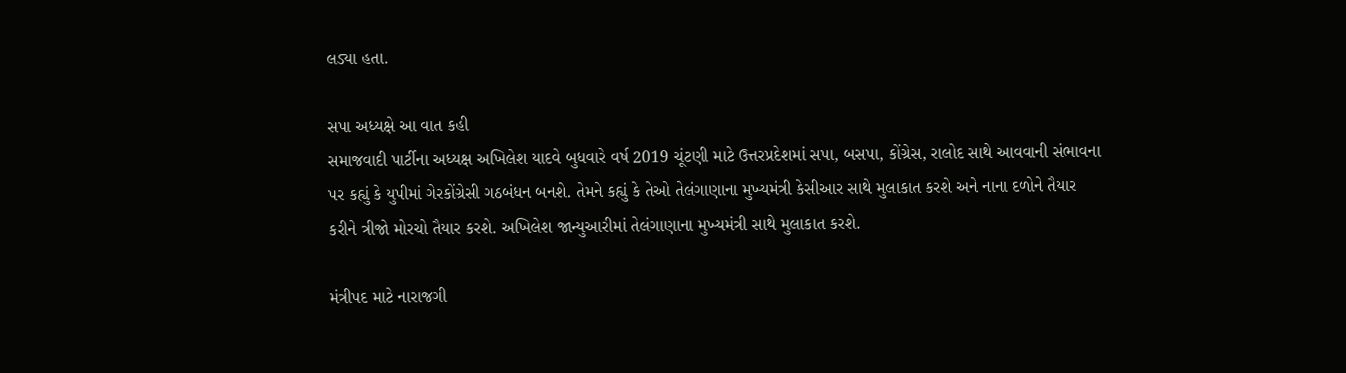લડ્યા હતા.

સપા અધ્યક્ષે આ વાત કહી
સમાજવાદી પાર્ટીના અધ્યક્ષ અખિલેશ યાદવે બુધવારે વર્ષ 2019 ચૂંટણી માટે ઉત્તરપ્રદેશમાં સપા, બસપા, કોંગ્રેસ, રાલોદ સાથે આવવાની સંભાવના પર કહ્યું કે યુપીમાં ગેરકોંગ્રેસી ગઠબંધન બનશે. તેમને કહ્યું કે તેઓ તેલંગાણાના મુખ્યમંત્રી કેસીઆર સાથે મુલાકાત કરશે અને નાના દળોને તૈયાર કરીને ત્રીજો મોરચો તૈયાર કરશે. અખિલેશ જાન્યુઆરીમાં તેલંગાણાના મુખ્યમંત્રી સાથે મુલાકાત કરશે.

મંત્રીપદ માટે નારાજગી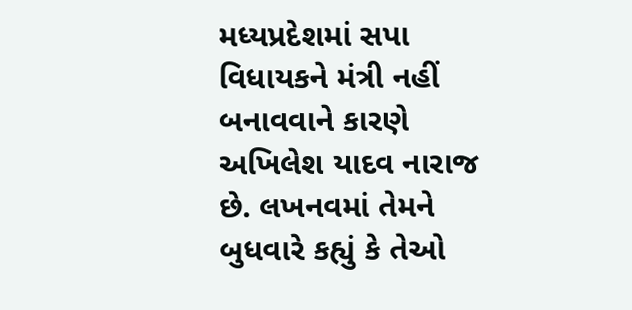મધ્યપ્રદેશમાં સપા વિધાયકને મંત્રી નહીં બનાવવાને કારણે અખિલેશ યાદવ નારાજ છે. લખનવમાં તેમને બુધવારે કહ્યું કે તેઓ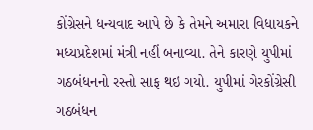કોંગ્રેસને ધન્યવાદ આપે છે કે તેમને અમારા વિધાયકને મધ્યપ્રદેશમાં મંત્રી નહીં બનાવ્યા. તેને કારણે યુપીમાં ગઠબંધનનો રસ્તો સાફ થઇ ગયો. યુપીમાં ગેરકોંગ્રેસી ગઠબંધન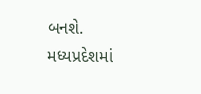બનશે. મધ્યપ્રદેશમાં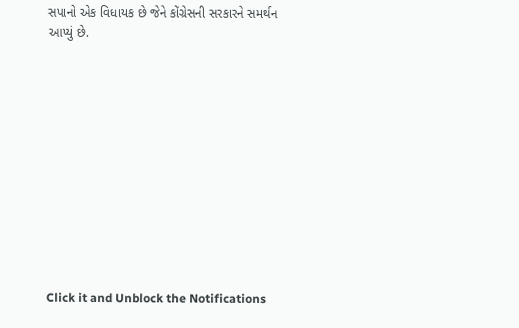સપાનો એક વિધાયક છે જેને કોંગ્રેસની સરકારને સમર્થન આપ્યું છે.












Click it and Unblock the Notifications